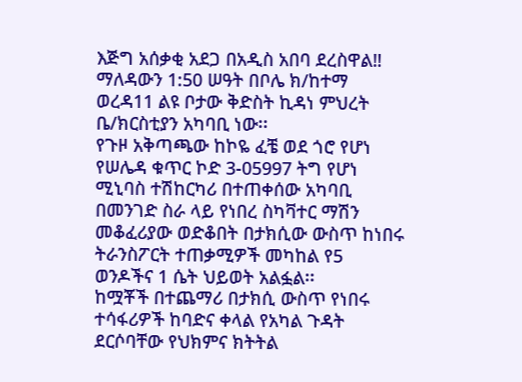እጅግ አሰቃቂ አደጋ በአዲስ አበባ ደረስዋል‼
ማለዳውን 1:50 ሠዓት በቦሌ ክ/ከተማ ወረዳ11 ልዩ ቦታው ቅድስት ኪዳነ ምህረት ቤ/ክርስቲያን አካባቢ ነው፡፡
የጉዞ አቅጣጫው ከኮዬ ፈቼ ወደ ጎሮ የሆነ የሠሌዳ ቁጥር ኮድ 3-05997 ትግ የሆነ ሚኒባስ ተሽከርካሪ በተጠቀሰው አካባቢ በመንገድ ስራ ላይ የነበረ ስካቫተር ማሽን መቆፈሪያው ወድቆበት በታክሲው ውስጥ ከነበሩ ትራንስፖርት ተጠቃሚዎች መካከል የ5 ወንዶችና 1 ሴት ህይወት አልፏል፡፡
ከሟቾች በተጨማሪ በታክሲ ውስጥ የነበሩ ተሳፋሪዎች ከባድና ቀላል የአካል ጉዳት ደርሶባቸው የህክምና ክትትል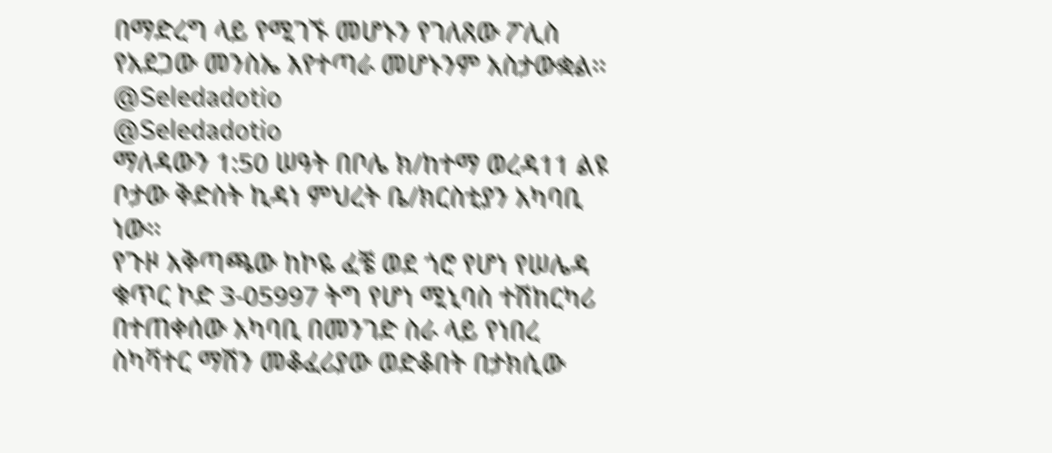በማድረግ ላይ የሚገኙ መሆኑን የገለጸው ፖሊስ የአደጋው መንስኤ እየተጣራ መሆኑንም አስታውቋል፡፡
@Seledadotio
@Seledadotio
ማለዳውን 1:50 ሠዓት በቦሌ ክ/ከተማ ወረዳ11 ልዩ ቦታው ቅድስት ኪዳነ ምህረት ቤ/ክርስቲያን አካባቢ ነው፡፡
የጉዞ አቅጣጫው ከኮዬ ፈቼ ወደ ጎሮ የሆነ የሠሌዳ ቁጥር ኮድ 3-05997 ትግ የሆነ ሚኒባስ ተሽከርካሪ በተጠቀሰው አካባቢ በመንገድ ስራ ላይ የነበረ ስካቫተር ማሽን መቆፈሪያው ወድቆበት በታክሲው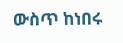ውስጥ ከነበሩ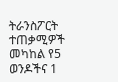ትራንስፖርት ተጠቃሚዎች መካከል የ5 ወንዶችና 1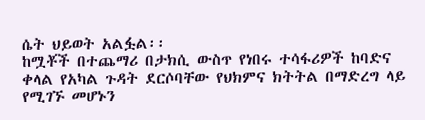ሴት ህይወት አልፏል፡፡
ከሟቾች በተጨማሪ በታክሲ ውስጥ የነበሩ ተሳፋሪዎች ከባድና ቀላል የአካል ጉዳት ደርሶባቸው የህክምና ክትትል በማድረግ ላይ የሚገኙ መሆኑን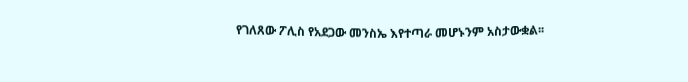የገለጸው ፖሊስ የአደጋው መንስኤ እየተጣራ መሆኑንም አስታውቋል፡፡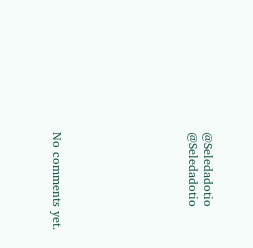@Seledadotio
@Seledadotio








No comments yet.